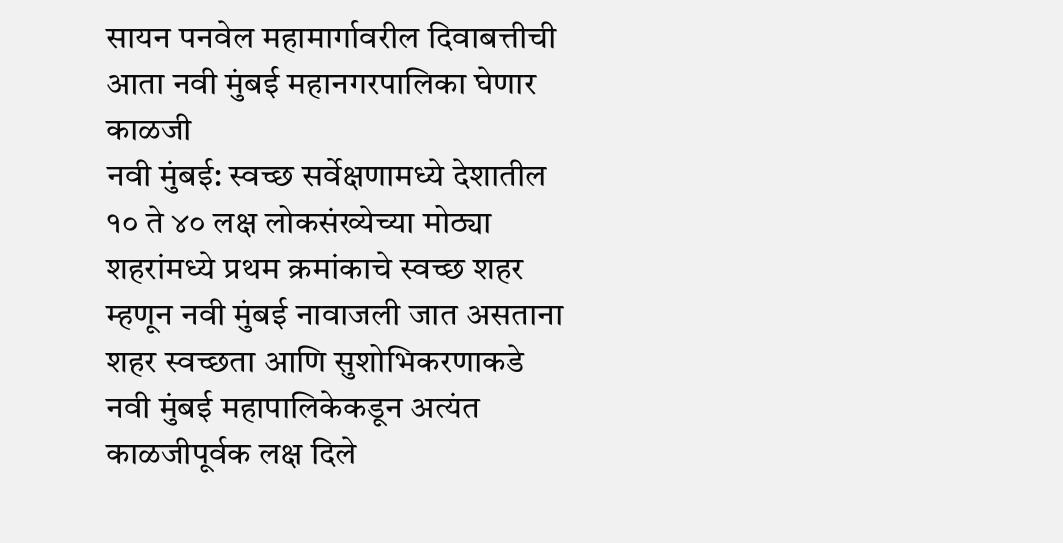सायन पनवेल महामार्गावरील दिवाबत्तीची आता नवी मुंबई महानगरपालिका घेणार काळजी
नवी मुंबई: स्वच्छ सर्वेक्षणामध्ये देशातील १० ते ४० लक्ष लोकसंख्येच्या मोठ्या शहरांमध्ये प्रथम क्रमांकाचे स्वच्छ शहर म्हणून नवी मुंबई नावाजली जात असताना शहर स्वच्छता आणि सुशोभिकरणाकडे नवी मुंबई महापालिकेकडून अत्यंत काळजीपूर्वक लक्ष दिले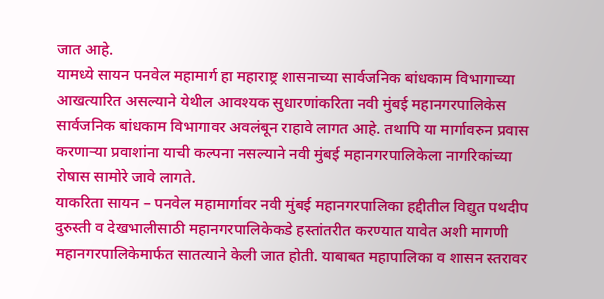जात आहे.
यामध्ये सायन पनवेल महामार्ग हा महाराष्ट्र शासनाच्या सार्वजनिक बांधकाम विभागाच्या आखत्यारित असल्याने येथील आवश्यक सुधारणांकरिता नवी मुंबई महानगरपालिकेस सार्वजनिक बांधकाम विभागावर अवलंबून राहावे लागत आहे. तथापि या मार्गावरुन प्रवास करणाऱ्या प्रवाशांना याची कल्पना नसल्याने नवी मुंबई महानगरपालिकेला नागरिकांच्या रोषास सामोरे जावे लागते.
याकरिता सायन – पनवेल महामार्गावर नवी मुंबई महानगरपालिका हद्दीतील विद्युत पथदीप दुरुस्ती व देखभालीसाठी महानगरपालिकेकडे हस्तांतरीत करण्यात यावेत अशी मागणी महानगरपालिकेमार्फत सातत्याने केली जात होती. याबाबत महापालिका व शासन स्तरावर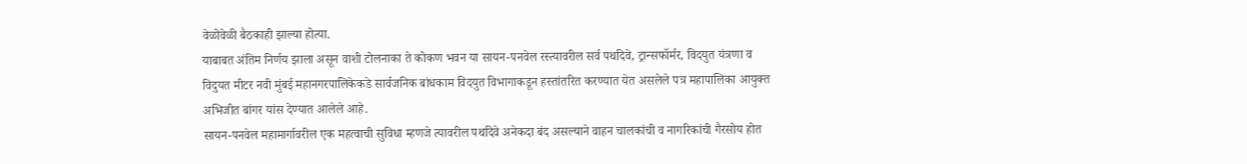वेळोवेळी बैठकाही झाल्या होत्या.
याबाबत अंतिम निर्णय झाला असून वाशी टोलनाका ते कोकण भवन या सायन-पनवेल रस्त्यावरील सर्व पथदिवे, ट्रान्सफॉर्मर, विदयुत यंत्रणा व विदुयत मीटर नवी मुंबई महानगरपालिकेकडे सार्वजनिक बांधकाम विदयुत विभागाकडून हस्तांतरित करण्यात येत असलेले पत्र महापालिका आयुक्त अभिजीत बांगर यांस देण्यात आलेले आहे.
सायन-पनवेल महामार्गावरील एक महत्वाची सुविधा म्हणजे त्यावरील पथदिवे अनेकदा बंद असल्याने वाहन चालकांची व नागरिकांची गैरसोय होत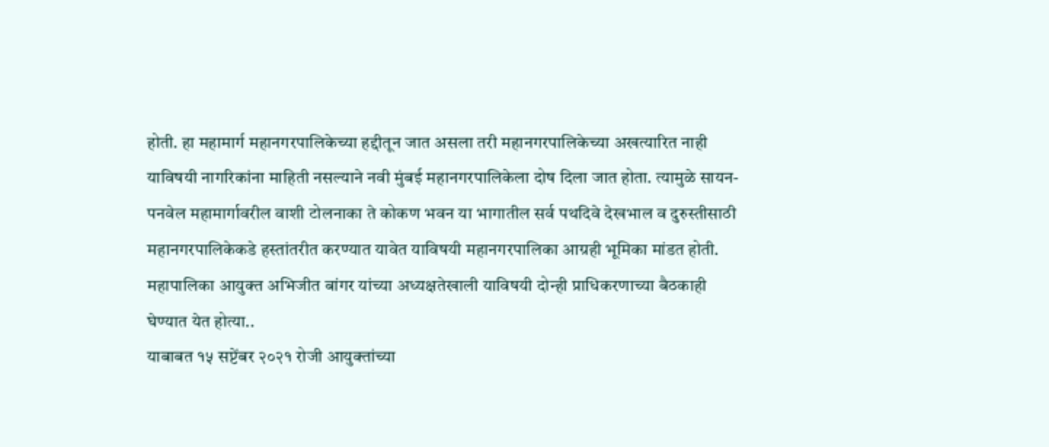होती. हा महामार्ग महानगरपालिकेच्या हद्दीतून जात असला तरी महानगरपालिकेच्या अखत्यारित नाही याविषयी नागरिकांना माहिती नसल्याने नवी मुंबई महानगरपालिकेला दोष दिला जात होता. त्यामुळे सायन-पनवेल महामार्गावरील वाशी टोलनाका ते कोकण भवन या भागातील सर्व पथदिवे देखभाल व दुरुस्तीसाठी महानगरपालिकेकडे हस्तांतरीत करण्यात यावेत याविषयी महानगरपालिका आग्रही भूमिका मांडत होती. महापालिका आयुक्त अभिजीत बांगर यांच्या अध्यक्षतेखाली याविषयी दोन्ही प्राधिकरणाच्या बैठकाही घेण्यात येत होत्या..
याबाबत १५ सप्टेंबर २०२१ रोजी आयुक्तांच्या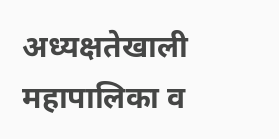अध्यक्षतेखाली महापालिका व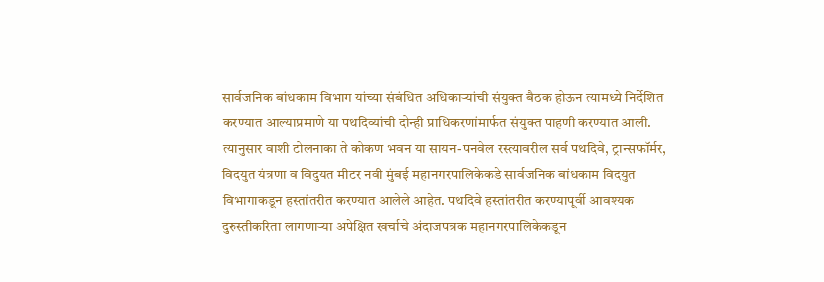सार्वजनिक बांधकाम विभाग यांच्या संबंधित अधिकाऱ्यांची संयुक्त बैठक होऊन त्यामध्ये निर्देशित करण्यात आल्याप्रमाणे या पथदिव्यांची दोन्ही प्राधिकरणांमार्फत संयुक्त पाहणी करण्यात आली.
त्यानुसार वाशी टोलनाका ते कोकण भवन या सायन-पनवेल रस्त्यावरील सर्व पथदिवे, ट्रान्सफॉर्मर, विदयुत यंत्रणा व विदुयत मीटर नवी मुंबई महानगरपालिकेकडे सार्वजनिक बांधकाम विदयुत विभागाकडून हस्तांतरीत करण्यात आलेले आहेत. पथदिवे हस्तांतरीत करण्यापूर्वी आवश्यक दुरुस्तीकरिता लागणाऱ्या अपेक्षित खर्चाचे अंदाजपत्रक महानगरपालिकेकडून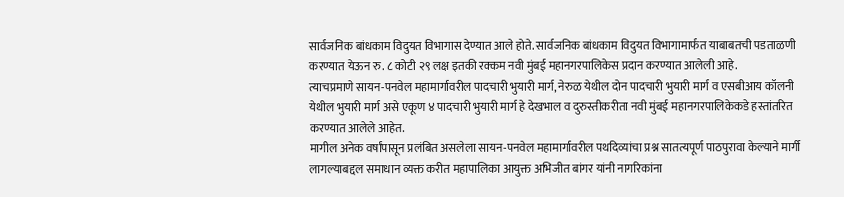सार्वजनिक बांधकाम विदुयत विभागास देण्यात आले होते. सार्वजनिक बांधकाम विदुयत विभागामार्फत याबाबतची पडताळणी करण्यात येऊन रु. ८ कोटी २९ लक्ष इतकी रक्कम नवी मुंबई महानगरपालिकेस प्रदान करण्यात आलेली आहे.
त्याचप्रमाणे सायन-पनवेल महामार्गावरील पादचारी भुयारी मार्ग, नेरुळ येथील दोन पादचारी भुयारी मार्ग व एसबीआय कॉलनी येथील भुयारी मार्ग असे एकूण ४ पादचारी भुयारी मार्ग हे देखभाल व दुरुस्तीकरीता नवी मुंबई महानगरपालिकेकडे हस्तांतरित करण्यात आलेले आहेत.
मागील अनेक वर्षांपासून प्रलंबित असलेला सायन-पनवेल महामार्गावरील पथदिव्यांचा प्रश्न सातत्यपूर्ण पाठपुरावा केल्याने मार्गी लागल्याबद्दल समाधान व्यक्त करीत महापालिका आयुक्त अभिजीत बांगर यांनी नागरिकांना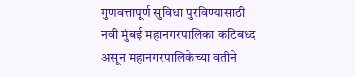गुणवत्तापूर्ण सुविधा पुरविण्यासाठी नवी मुंबई महानगरपालिका कटिबध्द असून महानगरपालिकेच्या वतीने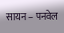सायन – पनवेल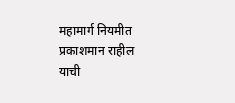महामार्ग नियमीत प्रकाशमान राहील याची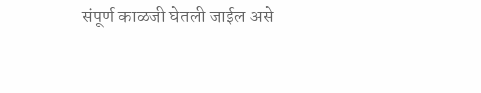संपूर्ण काळजी घेतली जाईल असे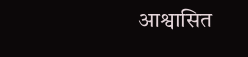आश्वासित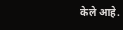केले आहे.